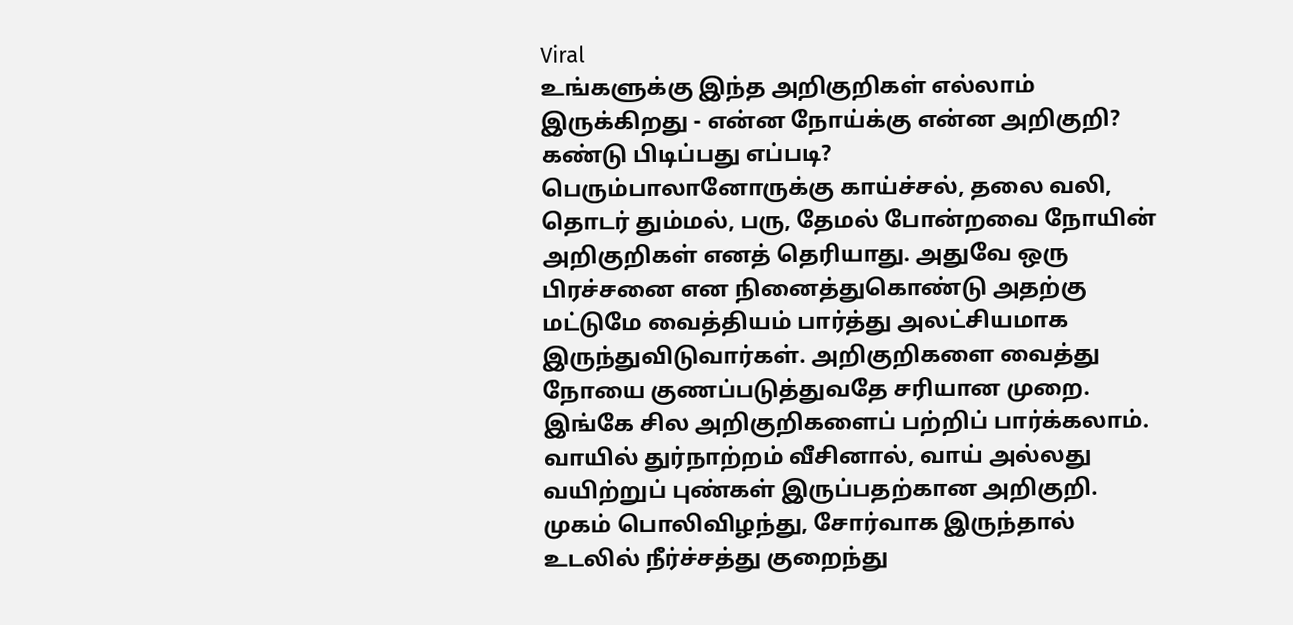Viral
உங்களுக்கு இந்த அறிகுறிகள் எல்லாம் இருக்கிறது - என்ன நோய்க்கு என்ன அறிகுறி? கண்டு பிடிப்பது எப்படி?
பெரும்பாலானோருக்கு காய்ச்சல், தலை வலி, தொடர் தும்மல், பரு, தேமல் போன்றவை நோயின் அறிகுறிகள் எனத் தெரியாது. அதுவே ஒரு பிரச்சனை என நினைத்துகொண்டு அதற்கு மட்டுமே வைத்தியம் பார்த்து அலட்சியமாக இருந்துவிடுவார்கள். அறிகுறிகளை வைத்து நோயை குணப்படுத்துவதே சரியான முறை. இங்கே சில அறிகுறிகளைப் பற்றிப் பார்க்கலாம்.
வாயில் துர்நாற்றம் வீசினால், வாய் அல்லது வயிற்றுப் புண்கள் இருப்பதற்கான அறிகுறி.
முகம் பொலிவிழந்து, சோர்வாக இருந்தால் உடலில் நீர்ச்சத்து குறைந்து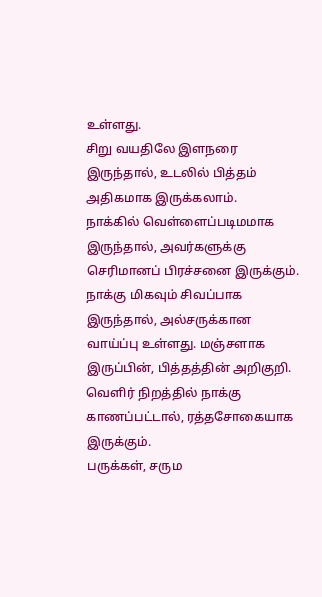உள்ளது.
சிறு வயதிலே இளநரை இருந்தால், உடலில் பித்தம் அதிகமாக இருக்கலாம்.
நாக்கில் வெள்ளைப்படிமமாக இருந்தால், அவர்களுக்கு செரிமானப் பிரச்சனை இருக்கும். நாக்கு மிகவும் சிவப்பாக இருந்தால், அல்சருக்கான வாய்ப்பு உள்ளது. மஞ்சளாக இருப்பின், பித்தத்தின் அறிகுறி. வெளிர் நிறத்தில் நாக்கு காணப்பட்டால், ரத்தசோகையாக இருக்கும்.
பருக்கள், சரும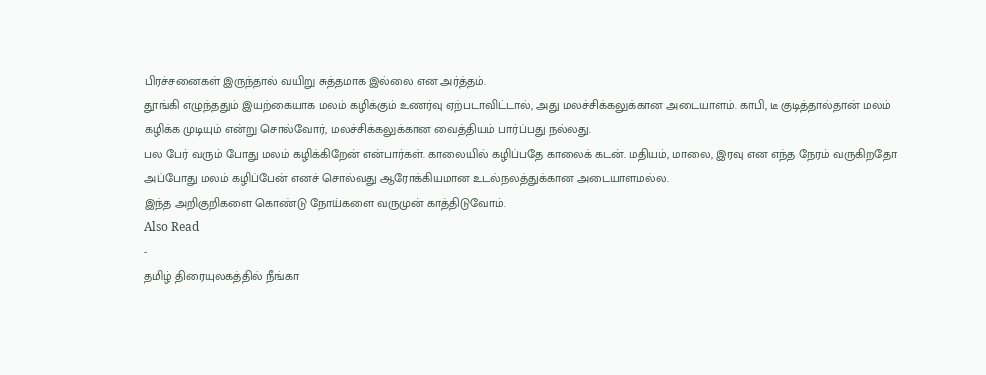பிரச்சனைகள் இருந்தால் வயிறு சுத்தமாக இல்லை என அர்த்தம்.
தூங்கி எழுந்ததும் இயற்கையாக மலம் கழிக்கும் உணர்வு ஏற்படாவிட்டால், அது மலச்சிக்கலுக்கான அடையாளம். காபி, டீ குடித்தால்தான் மலம் கழிக்க முடியும் என்று சொல்வோர், மலச்சிக்கலுக்கான வைத்தியம் பார்ப்பது நல்லது.
பல பேர் வரும் போது மலம் கழிக்கிறேன் என்பார்கள். காலையில் கழிப்பதே காலைக் கடன். மதியம், மாலை, இரவு என எந்த நேரம் வருகிறதோ அப்போது மலம் கழிப்பேன் எனச் சொல்வது ஆரோக்கியமான உடல்நலத்துக்கான அடையாளமல்ல.
இந்த அறிகுறிகளை கொண்டு நோய்களை வருமுன் காத்திடுவோம்.
Also Read
-
தமிழ் திரையுலகத்தில் நீங்கா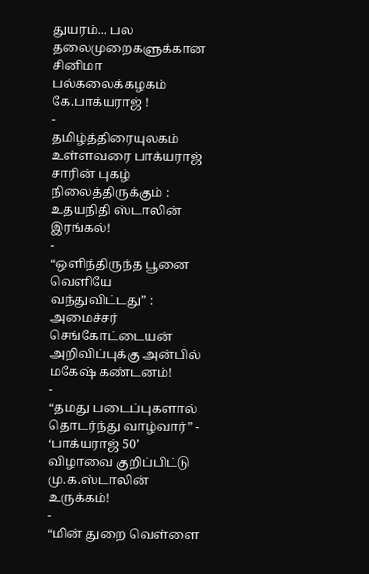துயரம்... பல தலைமுறைகளுக்கான சினிமா பல்கலைக்கழகம் கே.பாக்யராஜ் !
-
தமிழ்த்திரையுலகம் உள்ளவரை பாக்யராஜ் சாரின் புகழ் நிலைத்திருக்கும் : உதயநிதி ஸ்டாலின் இரங்கல்!
-
“ஒளிந்திருந்த பூனை வெளியே வந்துவிட்டது” : அமைச்சர் செங்கோட்டையன் அறிவிப்புக்கு அன்பில் மகேஷ் கண்டனம்!
-
“தமது படைப்புகளால் தொடர்ந்து வாழ்வார்” - ‘பாக்யராஜ் 50’ விழாவை குறிப்பிட்டு மு.க.ஸ்டாலின் உருக்கம்!
-
“மின் துறை வெள்ளை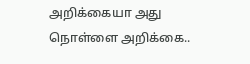அறிக்கையா அது நொள்ளை அறிக்கை..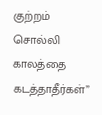குற்றம் சொல்லி காலத்தை கடத்தாதீர்கள்”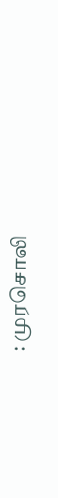: முரசொலி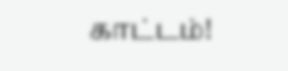காட்டம்!